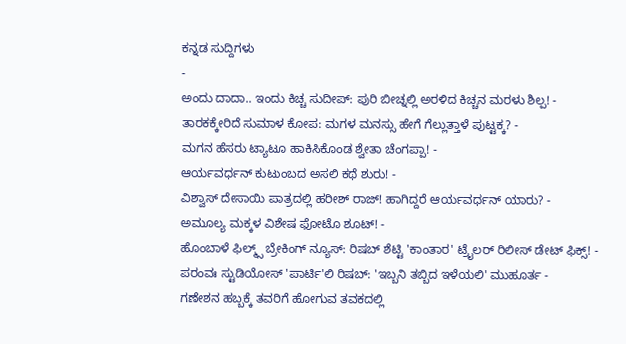ಕನ್ನಡ ಸುದ್ದಿಗಳು
-
ಅಂದು ದಾದಾ.. ಇಂದು ಕಿಚ್ಚ ಸುದೀಪ್: ಪುರಿ ಬೀಚ್ನಲ್ಲಿ ಅರಳಿದ ಕಿಚ್ಚನ ಮರಳು ಶಿಲ್ಪ! -
ತಾರಕಕ್ಕೇರಿದೆ ಸುಮಾಳ ಕೋಪ: ಮಗಳ ಮನಸ್ಸು ಹೇಗೆ ಗೆಲ್ಲುತ್ತಾಳೆ ಪುಟ್ಟಕ್ಕ? -
ಮಗನ ಹೆಸರು ಟ್ಯಾಟೂ ಹಾಕಿಸಿಕೊಂಡ ಶ್ವೇತಾ ಚೆಂಗಪ್ಪಾ! -
ಆರ್ಯವರ್ಧನ್ ಕುಟುಂಬದ ಅಸಲಿ ಕಥೆ ಶುರು! -
ವಿಶ್ವಾಸ್ ದೇಸಾಯಿ ಪಾತ್ರದಲ್ಲಿ ಹರೀಶ್ ರಾಜ್! ಹಾಗಿದ್ದರೆ ಆರ್ಯವರ್ಧನ್ ಯಾರು? -
ಅಮೂಲ್ಯ ಮಕ್ಕಳ ವಿಶೇಷ ಫೋಟೊ ಶೂಟ್! -
ಹೊಂಬಾಳೆ ಫಿಲ್ಮ್ಸ್ ಬ್ರೇಕಿಂಗ್ ನ್ಯೂಸ್: ರಿಷಬ್ ಶೆಟ್ಟಿ 'ಕಾಂತಾರ' ಟ್ರೈಲರ್ ರಿಲೀಸ್ ಡೇಟ್ ಫಿಕ್ಸ್! -
ಪರಂವಃ ಸ್ಟುಡಿಯೋಸ್ 'ಪಾರ್ಟಿ'ಲಿ ರಿಷಬ್: 'ಇಬ್ಬನಿ ತಬ್ಬಿದ ಇಳೆಯಲಿ' ಮುಹೂರ್ತ -
ಗಣೇಶನ ಹಬ್ಬಕ್ಕೆ ತವರಿಗೆ ಹೋಗುವ ತವಕದಲ್ಲಿ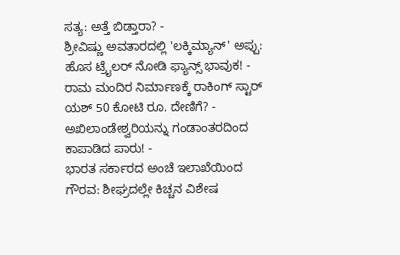ಸತ್ಯ: ಅತ್ತೆ ಬಿಡ್ತಾರಾ? -
ಶ್ರೀವಿಷ್ಣು ಅವತಾರದಲ್ಲಿ 'ಲಕ್ಕಿಮ್ಯಾನ್' ಅಪ್ಪು: ಹೊಸ ಟ್ರೈಲರ್ ನೋಡಿ ಫ್ಯಾನ್ಸ್ ಭಾವುಕ! -
ರಾಮ ಮಂದಿರ ನಿರ್ಮಾಣಕ್ಕೆ ರಾಕಿಂಗ್ ಸ್ಟಾರ್ ಯಶ್ 50 ಕೋಟಿ ರೂ. ದೇಣಿಗೆ? -
ಅಖಿಲಾಂಡೇಶ್ವರಿಯನ್ನು ಗಂಡಾಂತರದಿಂದ ಕಾಪಾಡಿದ ಪಾರು! -
ಭಾರತ ಸರ್ಕಾರದ ಅಂಚೆ ಇಲಾಖೆಯಿಂದ ಗೌರವ: ಶೀಘ್ರದಲ್ಲೇ ಕಿಚ್ಚನ ವಿಶೇಷ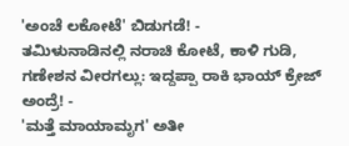'ಅಂಚೆ ಲಕೋಟೆ' ಬಿಡುಗಡೆ! -
ತಮಿಳುನಾಡಿನಲ್ಲಿ ನರಾಚಿ ಕೋಟೆ, ಕಾಳಿ ಗುಡಿ, ಗಣೇಶನ ವೀರಗಲ್ಲು: ಇದ್ದಪ್ಪಾ ರಾಕಿ ಭಾಯ್ ಕ್ರೇಜ್ ಅಂದ್ರೆ! -
'ಮತ್ತೆ ಮಾಯಾಮೃಗ' ಅತೀ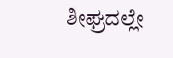ಶೀಘ್ರದಲ್ಲೇ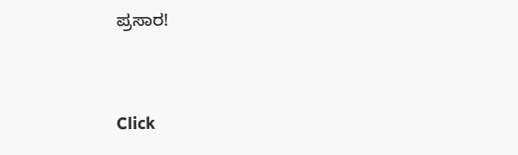ಪ್ರಸಾರ!


Click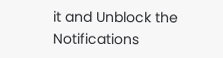it and Unblock the Notifications